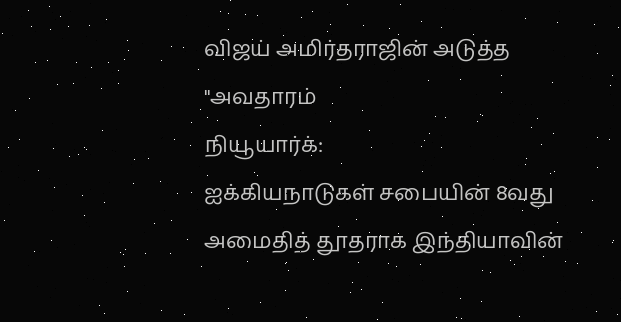விஜய் அமிர்தராஜின் அடுத்த "அவதாரம்
நியூயார்க்:
ஐக்கியநாடுகள் சபையின் 8வது அமைதித் தூதராக இந்தியாவின்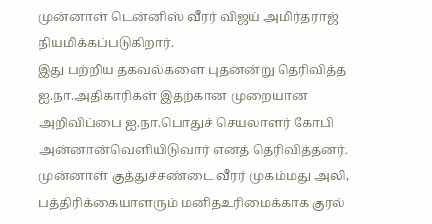முன்னாள் டென்னிஸ் வீரர் விஜய் அமிர்தராஜ் நியமிக்கப்படுகிறார்.
இது பற்றிய தகவல்களை புதனன்று தெரிவித்த ஐ.நா.அதிகாரிகள் இதற்கான முறையான அறிவிப்பை ஐ.நா.பொதுச் செயலாளர் கோபி அன்னான்வெளியிடுவார் எனத் தெரிவித்தனர்.
முன்னாள் குத்துச்சண்டை வீரர் முகம்மது அலி, பத்திரிக்கையாளரும் மனிதஉரிமைக்காக குரல்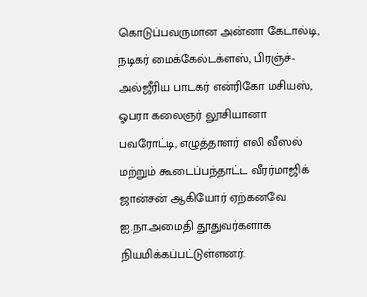கொடுப்பவருமான அன்னா கேடால்டி, நடிகர் மைக்கேல்டக்ளஸ், பிரஞ்ச்-அல்ஜீரிய பாடகர் என்ரிகோ மசியஸ், ஓபரா கலைஞர் லூசியானா பவரோட்டி, எழுத்தாளர் எலி வீஸல் மற்றும் கூடைப்பந்தாட்ட வீரர்மாஜிக் ஜான்சன் ஆகியோர் ஏற்கனவே ஐ.நா.அமைதி தூதுவர்களாக நியமிக்கப்பட்டுள்ளனர்.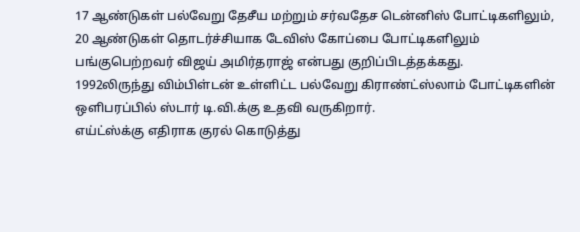17 ஆண்டுகள் பல்வேறு தேசீய மற்றும் சர்வதேச டென்னிஸ் போட்டிகளிலும், 20 ஆண்டுகள் தொடர்ச்சியாக டேவிஸ் கோப்பை போட்டிகளிலும் பங்குபெற்றவர் விஜய் அமிர்தராஜ் என்பது குறிப்பிடத்தக்கது.
1992லிருந்து விம்பிள்டன் உள்ளிட்ட பல்வேறு கிராண்ட்ஸ்லாம் போட்டிகளின் ஒளிபரப்பில் ஸ்டார் டி.வி.க்கு உதவி வருகிறார்.
எய்ட்ஸ்க்கு எதிராக குரல் கொடுத்து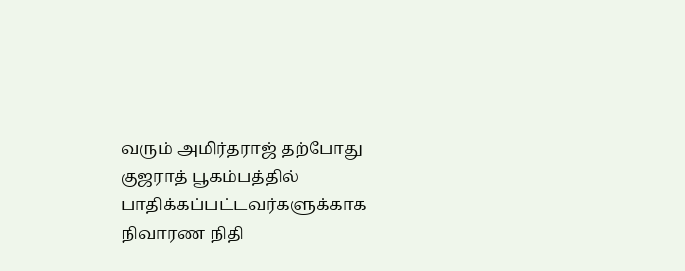வரும் அமிர்தராஜ் தற்போது குஜராத் பூகம்பத்தில் பாதிக்கப்பட்டவர்களுக்காக நிவாரண நிதி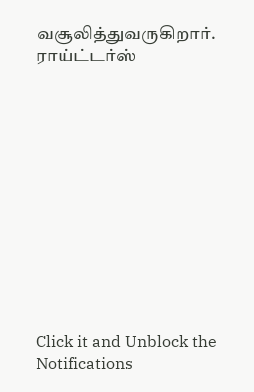வசூலித்துவருகிறார்.
ராய்ட்டர்ஸ்












Click it and Unblock the Notifications